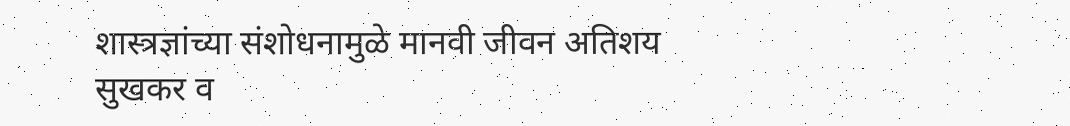शास्त्रज्ञांच्या संशोधनामुळे मानवी जीवन अतिशय सुखकर व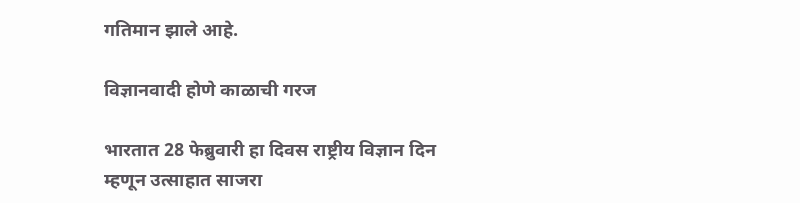गतिमान झाले आहे.

विज्ञानवादी होणे काळाची गरज

भारतात 28 फेब्रुवारी हा दिवस राष्ट्रीय विज्ञान दिन म्हणून उत्साहात साजरा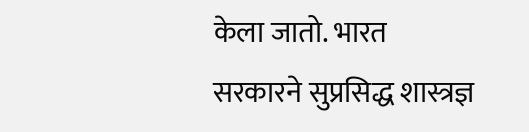केला जातो. भारत सरकारने सुप्रसिद्ध शास्त्रज्ञ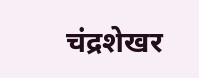चंद्रशेखर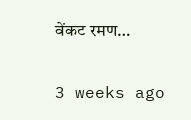वेंकट रमण…

3 weeks ago